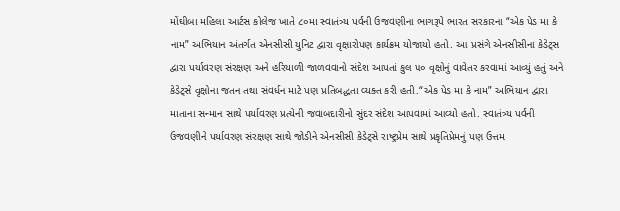મોંઘીબા મહિલા આર્ટસ કોલેજ ખાતે ૮૦મા સ્વાતંત્ર્ય પર્વની ઉજવણીના ભાગરૂપે ભારત સરકારના “એક પેડ મા કે નામ” અભિયાન અંતર્ગત એનસીસી યુનિટ દ્વારા વૃક્ષારોપણ કાર્યક્રમ યોજાયો હતો. આ પ્રસંગે એનસીસીના કેડેટ્સ દ્વારા પર્યાવરણ સંરક્ષણ અને હરિયાળી જાળવવાનો સંદેશ આપતાં કુલ ૫૦ વૃક્ષોનું વાવેતર કરવામાં આવ્યું હતું અને કેડેટ્સે વૃક્ષોના જતન તથા સંવર્ધન માટે પણ પ્રતિબદ્ધતા વ્યક્ત કરી હતી.“એક પેડ મા કે નામ” અભિયાન દ્વારા માતાના સન્માન સાથે પર્યાવરણ પ્રત્યેની જવાબદારીનો સુંદર સંદેશ આપવામાં આવ્યો હતો. સ્વાતંત્ર્ય પર્વની ઉજવણીને પર્યાવરણ સંરક્ષણ સાથે જોડીને એનસીસી કેડેટ્સે રાષ્ટ્રપ્રેમ સાથે પ્રકૃતિપ્રેમનું પણ ઉત્તમ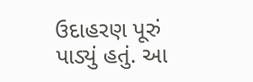ઉદાહરણ પૂરું પાડ્યું હતું. આ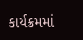કાર્યક્રમમાં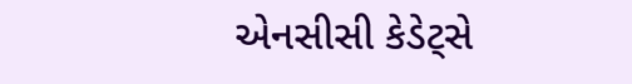એનસીસી કેડેટ્સે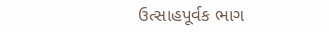ઉત્સાહપૂર્વક ભાગ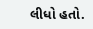લીધો હતો.